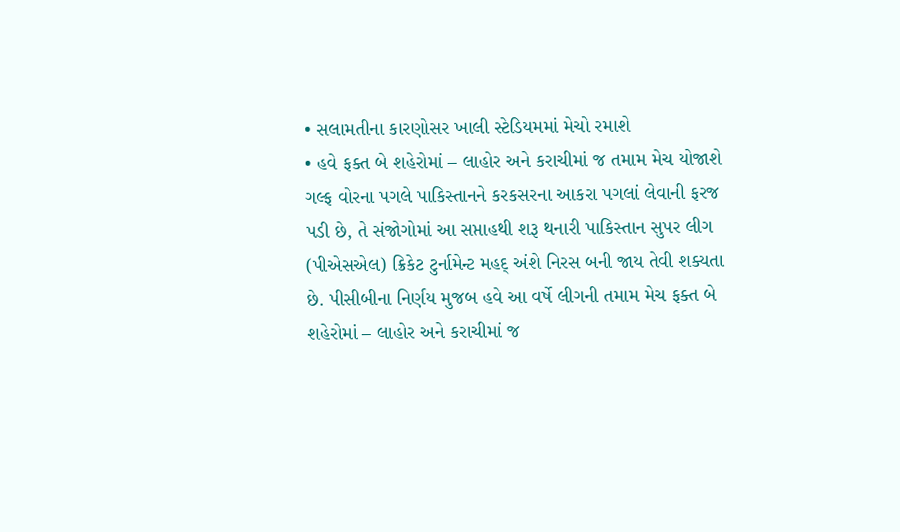• સલામતીના કારણોસર ખાલી સ્ટેડિયમમાં મેચો રમાશે
• હવે ફક્ત બે શહેરોમાં – લાહોર અને કરાચીમાં જ તમામ મેચ યોજાશે
ગલ્ફ વોરના પગલે પાકિસ્તાનને કરકસરના આકરા પગલાં લેવાની ફરજ પડી છે, તે સંજોગોમાં આ સપ્તાહથી શરૂ થનારી પાકિસ્તાન સુપર લીગ (પીએસએલ) ક્રિકેટ ટુર્નામેન્ટ મહદ્ અંશે નિરસ બની જાય તેવી શક્યતા છે. પીસીબીના નિર્ણય મુજબ હવે આ વર્ષે લીગની તમામ મેચ ફક્ત બે શહેરોમાં – લાહોર અને કરાચીમાં જ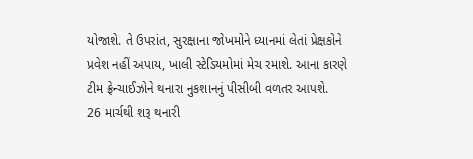યોજાશે. તે ઉપરાંત, સુરક્ષાના જોખમોને ધ્યાનમાં લેતાં પ્રેક્ષકોને પ્રવેશ નહીં અપાય, ખાલી સ્ટેડિયમોમાં મેચ રમાશે. આના કારણે ટીમ ફ્રેન્ચાઈઝોને થનારા નુકશાનનું પીસીબી વળતર આપશે.
26 માર્ચથી શરૂ થનારી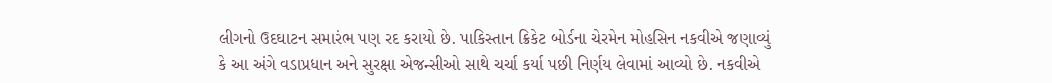લીગનો ઉદઘાટન સમારંભ પણ રદ કરાયો છે. પાકિસ્તાન ક્રિકેટ બોર્ડના ચેરમેન મોહસિન નકવીએ જણાવ્યું કે આ અંગે વડાપ્રધાન અને સુરક્ષા એજન્સીઓ સાથે ચર્ચા કર્યા પછી નિર્ણય લેવામાં આવ્યો છે. નકવીએ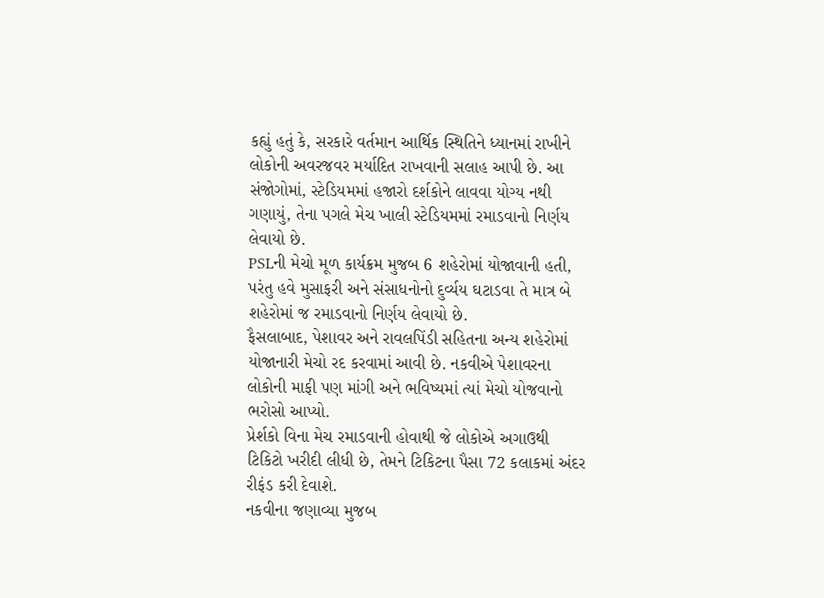કહ્યું હતું કે, સરકારે વર્તમાન આર્થિક સ્થિતિને ધ્યાનમાં રાખીને લોકોની અવરજવર મર્યાદિત રાખવાની સલાહ આપી છે. આ સંજોગોમાં, સ્ટેડિયમમાં હજારો દર્શકોને લાવવા યોગ્ય નથી ગણાયું, તેના પગલે મેચ ખાલી સ્ટેડિયમમાં રમાડવાનો નિર્ણય લેવાયો છે.
PSLની મેચો મૂળ કાર્યક્રમ મુજબ 6 શહેરોમાં યોજાવાની હતી, પરંતુ હવે મુસાફરી અને સંસાધનોનો દુર્વ્યય ઘટાડવા તે માત્ર બે શહેરોમાં જ રમાડવાનો નિર્ણય લેવાયો છે.
ફૈસલાબાદ, પેશાવર અને રાવલપિંડી સહિતના અન્ય શહેરોમાં યોજાનારી મેચો રદ કરવામાં આવી છે. નકવીએ પેશાવરના લોકોની માફી પણ માંગી અને ભવિષ્યમાં ત્યાં મેચો યોજવાનો ભરોસો આપ્યો.
પ્રેર્શકો વિના મેચ રમાડવાની હોવાથી જે લોકોએ અગાઉથી ટિકિટો ખરીદી લીધી છે, તેમને ટિકિટના પૈસા 72 કલાકમાં અંદર રીફંડ કરી દેવાશે.
નકવીના જણાવ્યા મુજબ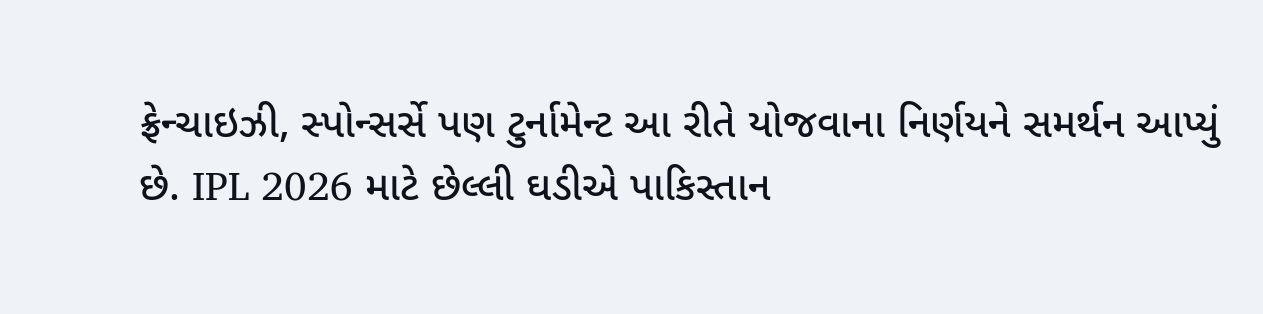ફ્રેન્ચાઇઝી, સ્પોન્સર્સે પણ ટુર્નામેન્ટ આ રીતે યોજવાના નિર્ણયને સમર્થન આપ્યું છે. IPL 2026 માટે છેલ્લી ઘડીએ પાકિસ્તાન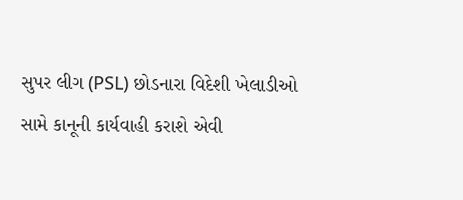સુપર લીગ (PSL) છોડનારા વિદેશી ખેલાડીઓ સામે કાનૂની કાર્યવાહી કરાશે એવી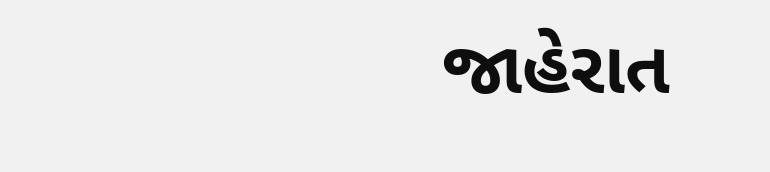જાહેરાત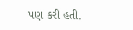પણ કરી હતી.